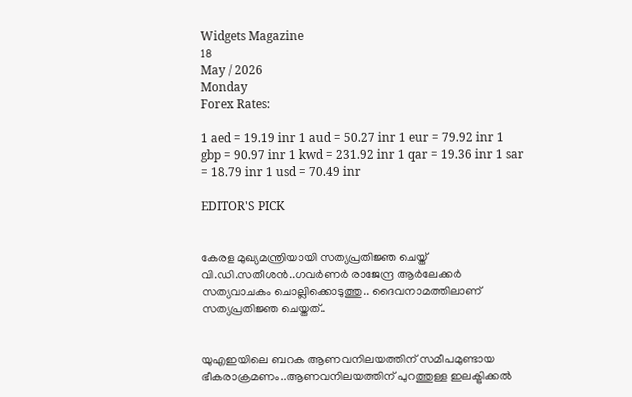Widgets Magazine
18
May / 2026
Monday
Forex Rates:

1 aed = 19.19 inr 1 aud = 50.27 inr 1 eur = 79.92 inr 1 gbp = 90.97 inr 1 kwd = 231.92 inr 1 qar = 19.36 inr 1 sar = 18.79 inr 1 usd = 70.49 inr

EDITOR'S PICK


കേരള മുഖ്യമന്ത്രിയായി സത്യപ്രതിജ്ഞ ചെയ്ത് വി.ഡി.സതീശൻ..ഗവർണർ രാജേന്ദ്ര ആർലേക്കർ സത്യവാചകം ചൊല്ലിക്കൊടുത്തു.. ദൈവനാമത്തിലാണ് സത്യപ്രതിജ്ഞ ചെയ്തത്..


യുഎഇയിലെ ബറക ആണവനിലയത്തിന് സമീപമുണ്ടായ ഭീകരാക്രമണം..ആണവനിലയത്തിന് പുറത്തുള്ള ഇലക്ട്രിക്കല്‍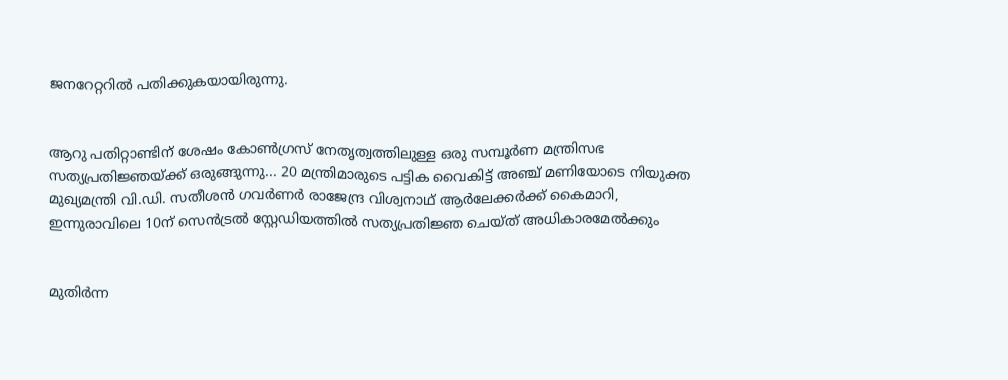ജനറേറ്ററില്‍ പതിക്കുകയായിരുന്നു.


ആറു പതിറ്റാണ്ടിന് ശേഷം കോൺഗ്രസ് നേതൃത്വത്തിലുള്ള ഒരു സമ്പൂർണ മന്ത്രിസഭ സത്യപ്രതിജ്ഞയ്ക്ക് ഒരുങ്ങുന്നു... 20 മന്ത്രിമാരുടെ പട്ടിക വൈകിട്ട് അഞ്ച് മണിയോടെ നിയുക്ത മുഖ്യമന്ത്രി വി.ഡി. സതീശൻ ഗവർണർ രാജേന്ദ്ര വിശ്വനാഥ് ആർലേക്കർക്ക് കൈമാറി, ഇന്നുരാവിലെ 10ന് സെൻട്രൽ സ്റ്റേഡിയത്തിൽ സത്യപ്രതിജ്ഞ ചെയ്ത് അധികാരമേൽക്കും


മുതിര്‍ന്ന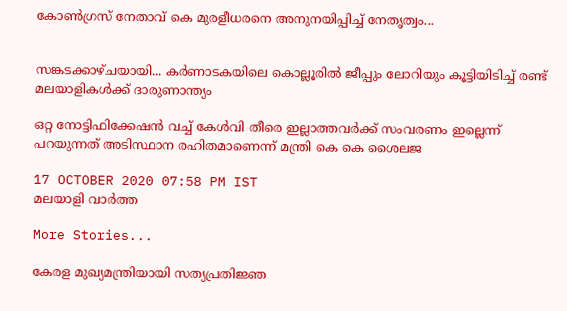കോണ്‍ഗ്രസ് നേതാവ് കെ മുരളീധരനെ അനുനയിപ്പിച്ച് നേതൃത്വം...


സങ്കടക്കാഴ്ചയായി... കർണാടകയിലെ കൊല്ലൂരിൽ ജീപ്പും ലോറിയും കൂട്ടിയിടിച്ച് രണ്ട് മലയാളികൾക്ക് ദാരുണാന്ത്യം

ഒറ്റ നോട്ടിഫിക്കേഷന്‍ വച്ച് കേള്‍വി തീരെ ഇല്ലാത്തവര്‍ക്ക് സംവരണം ഇല്ലെന്ന് പറയുന്നത് അടിസ്ഥാന രഹിതമാണെന്ന് മന്ത്രി കെ കെ ശൈലജ

17 OCTOBER 2020 07:58 PM IST
മലയാളി വാര്‍ത്ത

More Stories...

കേരള മുഖ്യമന്ത്രിയായി സത്യപ്രതിജ്ഞ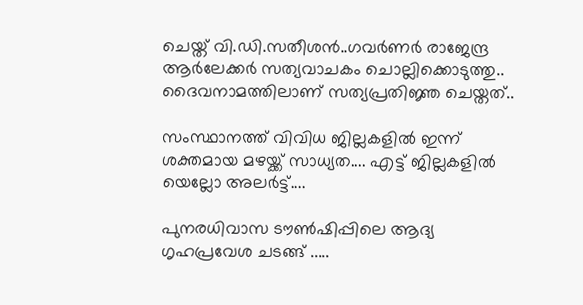ചെയ്ത് വി.ഡി.സതീശൻ..ഗവർണർ രാജേന്ദ്ര ആർലേക്കർ സത്യവാചകം ചൊല്ലിക്കൊടുത്തു.. ദൈവനാമത്തിലാണ് സത്യപ്രതിജ്ഞ ചെയ്തത്..

സംസ്ഥാനത്ത് വിവിധ ജില്ലകളിൽ ഇന്ന് ശക്തമായ മഴയ്ക്ക് സാധ്യത.... എട്ട് ജില്ലകളിൽ യെല്ലോ അലർട്ട്....

പുനരധിവാസ ടൗൺഷിപ്പിലെ ആദ്യ ഗൃഹപ്രവേശ ചടങ്ങ് .....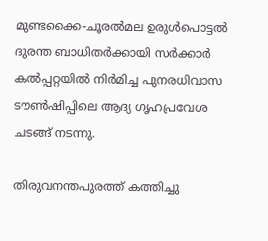മുണ്ടക്കൈ-ചൂരൽമല ഉരുൾപൊട്ടൽ ദുരന്ത ബാധിതർക്കായി സർക്കാർ കൽപ്പറ്റയിൽ നിർമിച്ച പുനരധിവാസ ടൗൺഷിപ്പിലെ ആദ്യ ഗൃഹപ്രവേശ ചടങ്ങ് നടന്നു.

തിരുവനന്തപുരത്ത് കത്തിച്ചു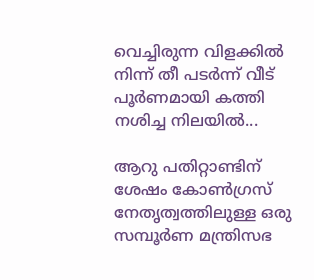വെച്ചിരുന്ന വിളക്കിൽ നിന്ന് തീ പടർന്ന് വീട് പൂർണമായി കത്തി നശിച്ച നിലയിൽ...

ആറു പതിറ്റാണ്ടിന് ശേഷം കോൺഗ്രസ് നേതൃത്വത്തിലുള്ള ഒരു സമ്പൂർണ മന്ത്രിസഭ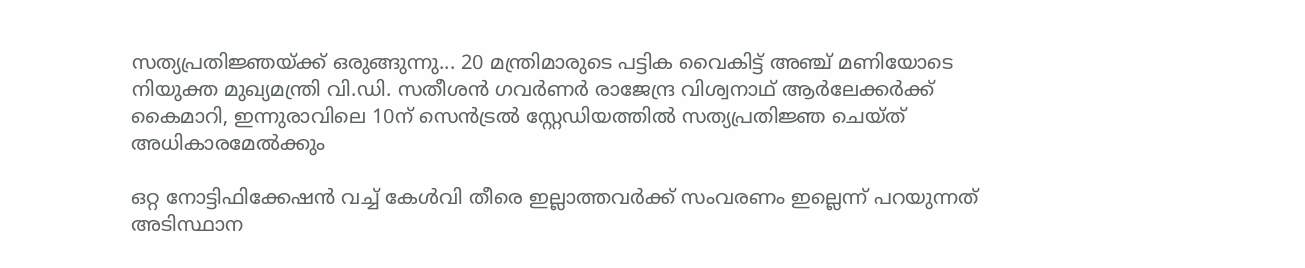സത്യപ്രതിജ്ഞയ്ക്ക് ഒരുങ്ങുന്നു... 20 മന്ത്രിമാരുടെ പട്ടിക വൈകിട്ട് അഞ്ച് മണിയോടെ നിയുക്ത മുഖ്യമന്ത്രി വി.ഡി. സതീശൻ ഗവർണർ രാജേന്ദ്ര വിശ്വനാഥ് ആർലേക്കർക്ക് കൈമാറി, ഇന്നുരാവിലെ 10ന് സെൻട്രൽ സ്റ്റേഡിയത്തിൽ സത്യപ്രതിജ്ഞ ചെയ്ത് അധികാരമേൽക്കും

ഒറ്റ നോട്ടിഫിക്കേഷന്‍ വച്ച് കേള്‍വി തീരെ ഇല്ലാത്തവര്‍ക്ക് സംവരണം ഇല്ലെന്ന് പറയുന്നത് അടിസ്ഥാന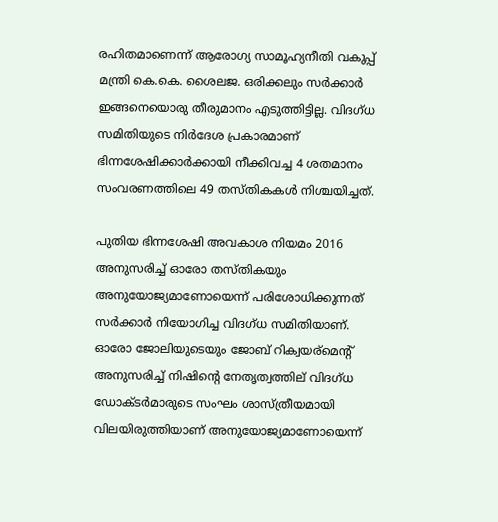രഹിതമാണെന്ന് ആരോഗ്യ സാമൂഹ്യനീതി വകുപ്പ് മന്ത്രി കെ.കെ. ശൈലജ. ഒരിക്കലും സര്‍ക്കാര്‍ ഇങ്ങനെയൊരു തീരുമാനം എടുത്തിട്ടില്ല. വിദഗ്ധ സമിതിയുടെ നിര്‍ദേശ പ്രകാരമാണ് ഭിന്നശേഷിക്കാര്‍ക്കായി നീക്കിവച്ച 4 ശതമാനം സംവരണത്തിലെ 49 തസ്തികകള്‍ നിശ്ചയിച്ചത്.

പുതിയ ഭിന്നശേഷി അവകാശ നിയമം 2016 അനുസരിച്ച് ഓരോ തസ്തികയും അനുയോജ്യമാണോയെന്ന് പരിശോധിക്കുന്നത് സര്‍ക്കാര്‍ നിയോഗിച്ച വിദഗ്ധ സമിതിയാണ്. ഓരോ ജോലിയുടെയും ജോബ് റിക്വയര്‌മെന്റ് അനുസരിച്ച് നിഷിന്റെ നേതൃത്വത്തില് വിദഗ്ധ ഡോക്ടര്‍മാരുടെ സംഘം ശാസ്ത്രീയമായി വിലയിരുത്തിയാണ് അനുയോജ്യമാണോയെന്ന്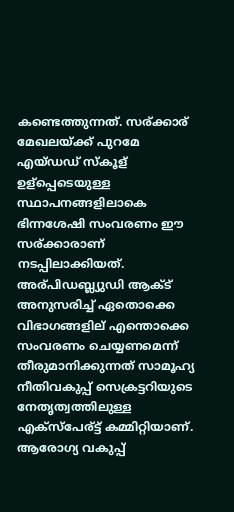കണ്ടെത്തുന്നത്. സര്ക്കാര് മേഖലയ്ക്ക് പുറമേ എയ്ഡഡ് സ്‌കൂള് ഉള്‌പ്പെടെയുള്ള സ്ഥാപനങ്ങളിലാകെ ഭിന്നശേഷി സംവരണം ഈ സര്ക്കാരാണ് നടപ്പിലാക്കിയത്. അര്പിഡബ്ല്യുഡി ആക്ട് അനുസരിച്ച് ഏതൊക്കെ വിഭാഗങ്ങളില് എന്തൊക്കെ സംവരണം ചെയ്യണമെന്ന് തീരുമാനിക്കുന്നത് സാമൂഹ്യ നീതിവകുപ്പ് സെക്രട്ടറിയുടെ നേതൃത്വത്തിലുള്ള എക്‌സ്‌പേര്ട്ട് കമ്മിറ്റിയാണ്.
ആരോഗ്യ വകുപ്പ്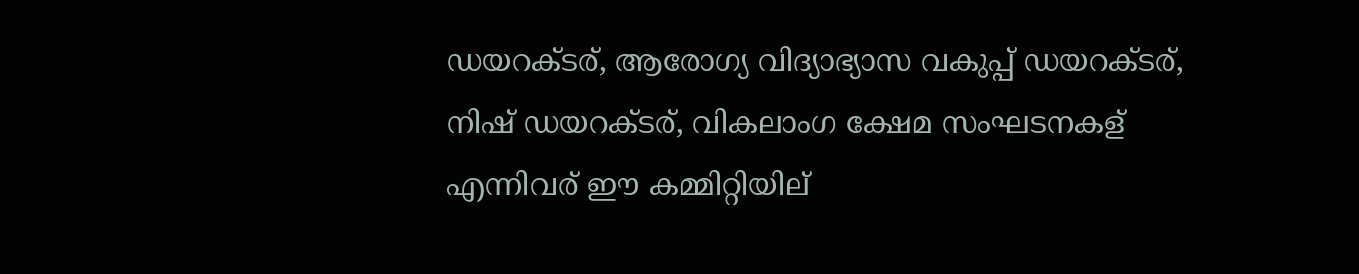ഡയറക്ടര്, ആരോഗ്യ വിദ്യാഭ്യാസ വകുപ്പ് ഡയറക്ടര്, നിഷ് ഡയറക്ടര്, വികലാംഗ ക്ഷേമ സംഘടനകള് എന്നിവര് ഈ കമ്മിറ്റിയില്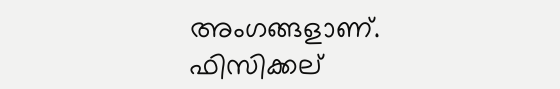അംഗങ്ങളാണ്. ഫിസിക്കല്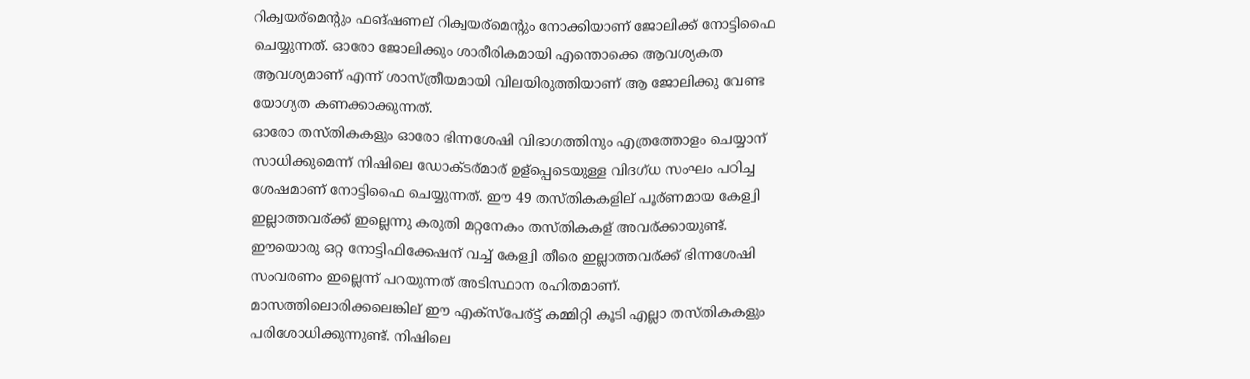റിക്വയര്‌മെന്റും ഫങ്ഷണല് റിക്വയര്‌മെന്റും നോക്കിയാണ് ജോലിക്ക് നോട്ടിഫൈ ചെയ്യുന്നത്. ഓരോ ജോലിക്കും ശാരീരികമായി എന്തൊക്കെ ആവശ്യകത ആവശ്യമാണ് എന്ന് ശാസ്ത്രീയമായി വിലയിരുത്തിയാണ് ആ ജോലിക്കു വേണ്ട യോഗ്യത കണക്കാക്കുന്നത്.
ഓരോ തസ്തികകളും ഓരോ ഭിന്നശേഷി വിഭാഗത്തിനും എത്രത്തോളം ചെയ്യാന് സാധിക്കുമെന്ന് നിഷിലെ ഡോക്ടര്മാര് ഉള്‌പ്പെടെയുള്ള വിദഗ്ധ സംഘം പഠിച്ച ശേഷമാണ് നോട്ടിഫൈ ചെയ്യുന്നത്. ഈ 49 തസ്തികകളില് പൂര്ണമായ കേള്വി ഇല്ലാത്തവര്ക്ക് ഇല്ലെന്നു കരുതി മറ്റനേകം തസ്തികകള് അവര്ക്കായുണ്ട്. ഈയൊരു ഒറ്റ നോട്ടിഫിക്കേഷന് വച്ച് കേള്വി തീരെ ഇല്ലാത്തവര്ക്ക് ഭിന്നശേഷി സംവരണം ഇല്ലെന്ന് പറയുന്നത് അടിസ്ഥാന രഹിതമാണ്.
മാസത്തിലൊരിക്കലെങ്കില് ഈ എക്‌സ്‌പേര്ട്ട് കമ്മിറ്റി കൂടി എല്ലാ തസ്തികകളും പരിശോധിക്കുന്നുണ്ട്. നിഷിലെ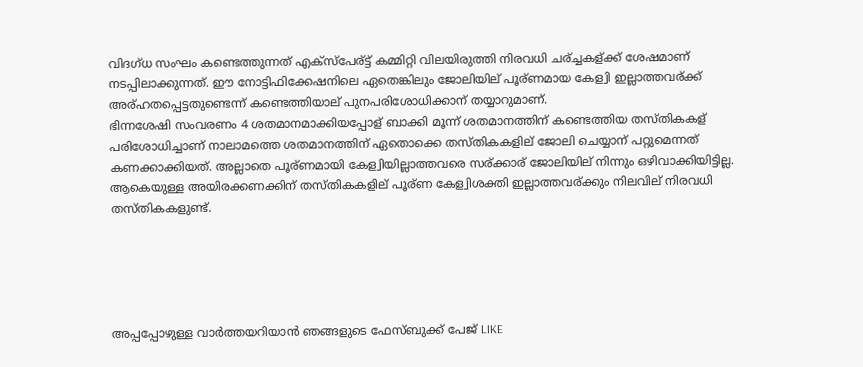വിദഗ്ധ സംഘം കണ്ടെത്തുന്നത് എക്‌സ്‌പേര്ട്ട് കമ്മിറ്റി വിലയിരുത്തി നിരവധി ചര്ച്ചകള്ക്ക് ശേഷമാണ് നടപ്പിലാക്കുന്നത്. ഈ നോട്ടിഫിക്കേഷനിലെ ഏതെങ്കിലും ജോലിയില് പൂര്ണമായ കേള്വി ഇല്ലാത്തവര്ക്ക് അര്ഹതപ്പെട്ടതുണ്ടെന്ന് കണ്ടെത്തിയാല് പുനപരിശോധിക്കാന് തയ്യാറുമാണ്.
ഭിന്നശേഷി സംവരണം 4 ശതമാനമാക്കിയപ്പോള് ബാക്കി മൂന്ന് ശതമാനത്തിന് കണ്ടെത്തിയ തസ്തികകള് പരിശോധിച്ചാണ് നാലാമത്തെ ശതമാനത്തിന് ഏതൊക്കെ തസ്തികകളില് ജോലി ചെയ്യാന് പറ്റുമെന്നത് കണക്കാക്കിയത്. അല്ലാതെ പൂര്ണമായി കേള്വിയില്ലാത്തവരെ സര്ക്കാര് ജോലിയില് നിന്നും ഒഴിവാക്കിയിട്ടില്ല. ആകെയുള്ള അയിരക്കണക്കിന് തസ്തികകളില് പൂര്ണ കേള്വിശക്തി ഇല്ലാത്തവര്ക്കും നിലവില് നിരവധി തസ്തികകളുണ്ട്.





അപ്പപ്പോഴുള്ള വാര്‍ത്തയറിയാന്‍ ഞങ്ങളുടെ ഫേസ്‌ബുക്ക്‌ പേജ് LIKE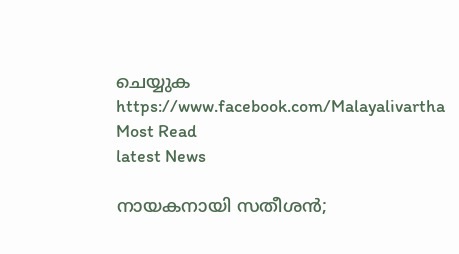ചെയ്യുക
https://www.facebook.com/Malayalivartha
Most Read
latest News

നായകനായി സതീശൻ;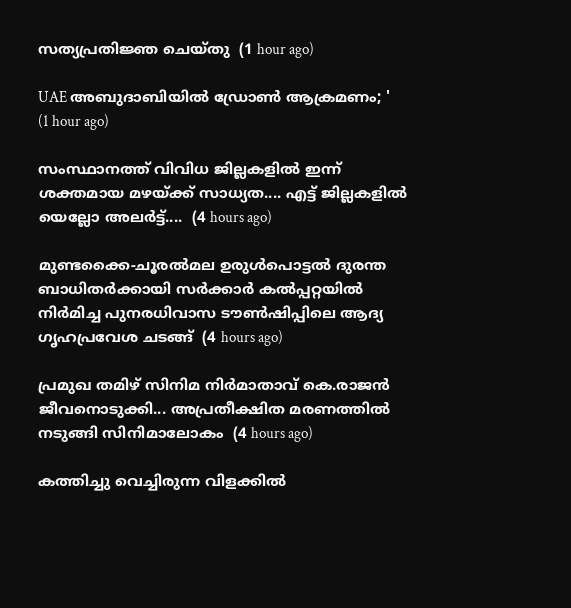സത്യപ്രതിജ്ഞ ചെയ്തു  (1 hour ago)

UAE അബുദാബിയിൽ ഡ്രോൺ ആക്രമണം; '  (1 hour ago)

സംസ്ഥാനത്ത് വിവിധ ജില്ലകളിൽ ഇന്ന് ശക്തമായ മഴയ്ക്ക് സാധ്യത.... എട്ട് ജില്ലകളിൽ യെല്ലോ അലർട്ട്....  (4 hours ago)

മുണ്ടക്കൈ-ചൂരൽമല ഉരുൾപൊട്ടൽ ദുരന്ത ബാധിതർക്കായി സർക്കാർ കൽപ്പറ്റയിൽ നിർമിച്ച പുനരധിവാസ ടൗൺഷിപ്പിലെ ആദ്യ ഗൃഹപ്രവേശ ചടങ്ങ്  (4 hours ago)

പ്രമുഖ തമിഴ് സിനിമ നിർമാതാവ് കെ.രാജൻ ജീവനൊടുക്കി... അപ്രതീക്ഷിത മരണത്തിൽ നടുങ്ങി സിനിമാലോകം  (4 hours ago)

കത്തിച്ചു വെച്ചിരുന്ന വിളക്കിൽ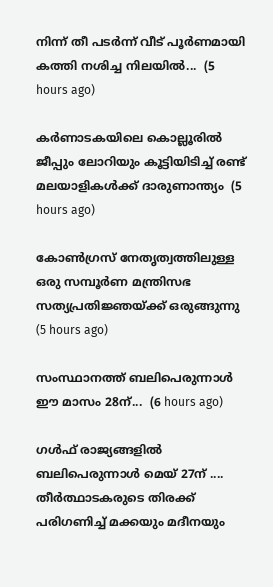നിന്ന് തീ പടർന്ന് വീട് പൂർണമായി കത്തി നശിച്ച നിലയിൽ...  (5 hours ago)

കർണാടകയിലെ കൊല്ലൂരിൽ ജീപ്പും ലോറിയും കൂട്ടിയിടിച്ച് രണ്ട് മലയാളികൾക്ക് ദാരുണാന്ത്യം  (5 hours ago)

കോൺഗ്രസ് നേതൃത്വത്തിലുള്ള ഒരു സമ്പൂർണ മന്ത്രിസഭ സത്യപ്രതിജ്ഞയ്ക്ക് ഒരുങ്ങുന്നു  (5 hours ago)

സംസ്ഥാനത്ത് ബലിപെരുന്നാള്‍ ഈ മാസം 28ന്...  (6 hours ago)

ഗൾഫ് രാജ്യങ്ങളിൽ ബലിപെരുന്നാൾ മെയ് 27ന് .... തീർത്ഥാടകരുടെ തിരക്ക് പരിഗണിച്ച് മക്കയും മദീനയും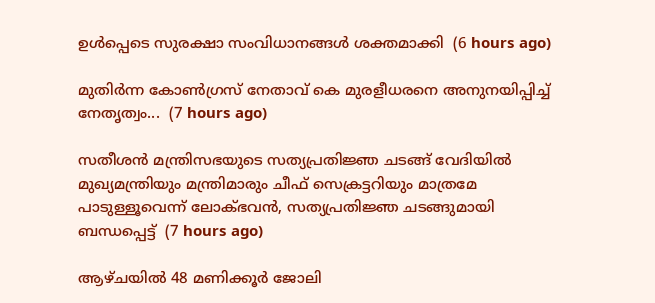ഉൾപ്പെടെ സുരക്ഷാ സംവിധാനങ്ങൾ ശക്തമാക്കി  (6 hours ago)

മുതിര്‍ന്ന കോണ്‍ഗ്രസ് നേതാവ് കെ മുരളീധരനെ അനുനയിപ്പിച്ച് നേതൃത്വം...  (7 hours ago)

സതീശന്‍ മന്ത്രിസഭയുടെ സത്യപ്രതിജ്ഞ ചടങ്ങ് വേദിയിൽ മുഖ്യമന്ത്രിയും മന്ത്രിമാരും ചീഫ് സെക്രട്ടറിയും മാത്രമേ പാടുള്ളൂവെന്ന് ലോക്ഭവൻ, സത്യപ്രതിജ്ഞ ചടങ്ങുമായി ബന്ധപ്പെട്ട്  (7 hours ago)

ആഴ്ചയില്‍ 48 മണിക്കൂര്‍ ജോലി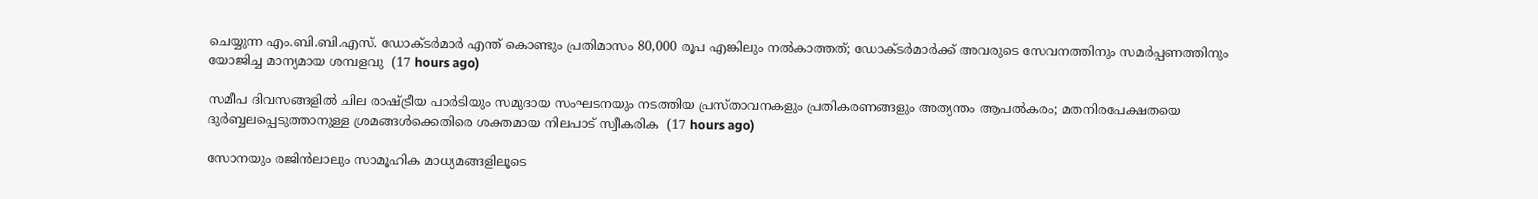ചെയ്യുന്ന എം.ബി.ബി.എസ്. ഡോക്ടര്‍മാര്‍ എന്ത് കൊണ്ടും പ്രതിമാസം 80,000 രൂപ എങ്കിലും നൽകാത്തത്; ഡോക്ടര്‍മാര്‍ക്ക് അവരുടെ സേവനത്തിനും സമര്‍പ്പണത്തിനും യോജിച്ച മാന്യമായ ശമ്പളവു  (17 hours ago)

സമീപ ദിവസങ്ങളില്‍ ചില രാഷ്‌ട്രീയ പാര്‍ടിയും സമുദായ സംഘടനയും നടത്തിയ പ്രസ്‌താവനകളും പ്രതികരണങ്ങളും അത്യന്തം ആപല്‍കരം; മതനിരപേക്ഷതയെ ദുര്‍ബ്ബലപ്പെടുത്താനുള്ള ശ്രമങ്ങള്‍ക്കെതിരെ ശക്തമായ നിലപാട്‌ സ്വീകരിക  (17 hours ago)

സോനയും രജിൻലാലും സാമൂഹിക മാധ്യമങ്ങളിലൂടെ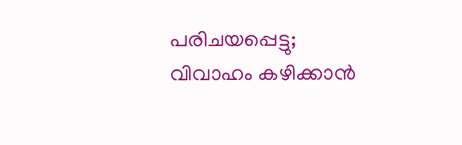പരിചയപ്പെട്ടു; വിവാഹം കഴിക്കാൻ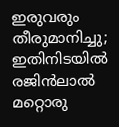ഇരുവരും തീരുമാനിച്ചു; ഇതിനിടയിൽ രജിൻലാൽ മറ്റൊരു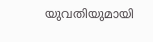യുവതിയുമായി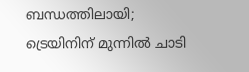ബന്ധത്തിലായി; ട്രെയിനിന് മുന്നിൽ ചാടി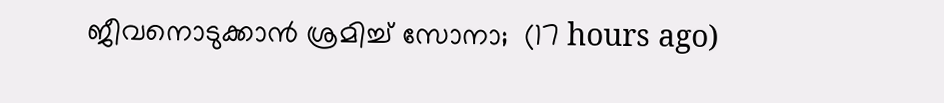ജീവനൊടുക്കാൻ ശ്രമിച്ച് സോനാ;  (17 hours ago)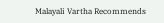Malayali Vartha Recommends